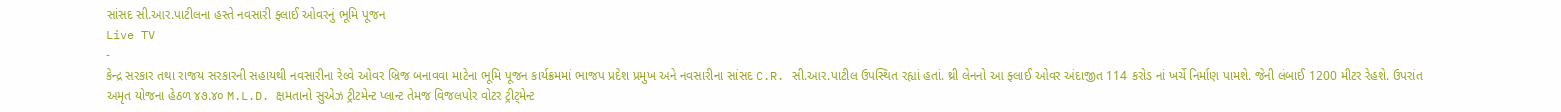સાંસદ સી.આર.પાટીલના હસ્તે નવસારી ફ્લાઈ ઓવરનું ભૂમિ પૂજન
Live TV
-
કેન્દ્ર સરકાર તથા રાજય સરકારની સહાયથી નવસારીના રેલ્વે ઓવર બ્રિજ બનાવવા માટેના ભૂમિ પૂજન કાર્યક્રમમાં ભાજપ પ્રદેશ પ્રમુખ અને નવસારીના સાંસદ C.R. સી.આર.પાટીલ ઉપસ્થિત રહ્યાં હતાં. થ્રી લેનનો આ ફ્લાઈ ઓવર અંદાજીત 114 કરોડ નાં ખર્ચે નિર્માણ પામશે. જેની લંબાઈ 1200 મીટર રેહશે. ઉપરાંત અમૃત યોજના હેઠળ ૪૭.૪૦ M.L.D. ક્ષમતાનો સુએઝ ટ્રીટમેન્ટ પ્લાન્ટ તેમજ વિજલપોર વોટર ટ્રીટ્મેન્ટ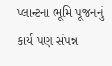પ્લાન્ટના ભૂમિ પૂજનનું કાર્ય પણ સંપન્ન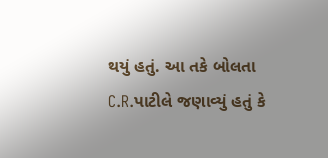થયું હતું. આ તકે બોલતા C.R.પાટીલે જણાવ્યું હતું કે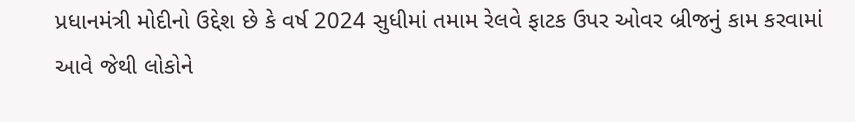પ્રધાનમંત્રી મોદીનો ઉદ્દેશ છે કે વર્ષ 2024 સુધીમાં તમામ રેલવે ફાટક ઉપર ઓવર બ્રીજનું કામ કરવામાં આવે જેથી લોકોને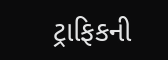ટ્રાફિકની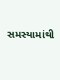સમસ્યામાંથી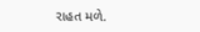રાહત મળે.